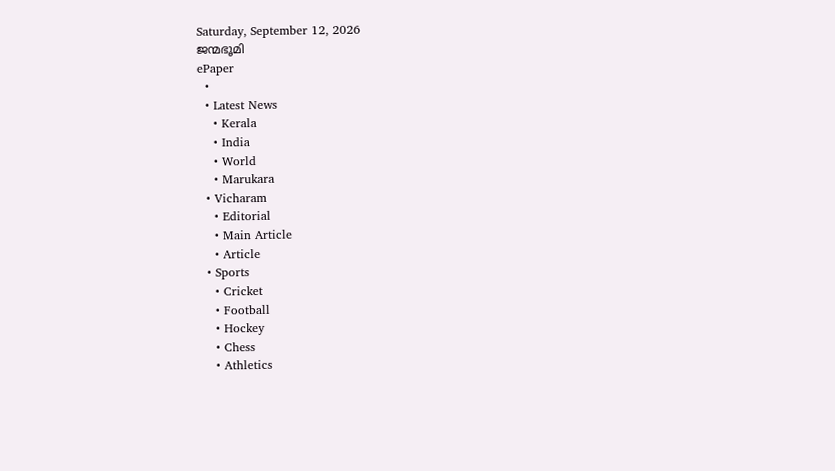Saturday, September 12, 2026
ജന്മഭൂമി
ePaper
  •
  • Latest News
    • Kerala
    • India
    • World
    • Marukara
  • Vicharam
    • Editorial
    • Main Article
    • Article
  • Sports
    • Cricket
    • Football
    • Hockey
    • Chess
    • Athletics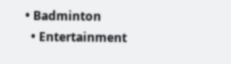• Badminton
  • Entertainment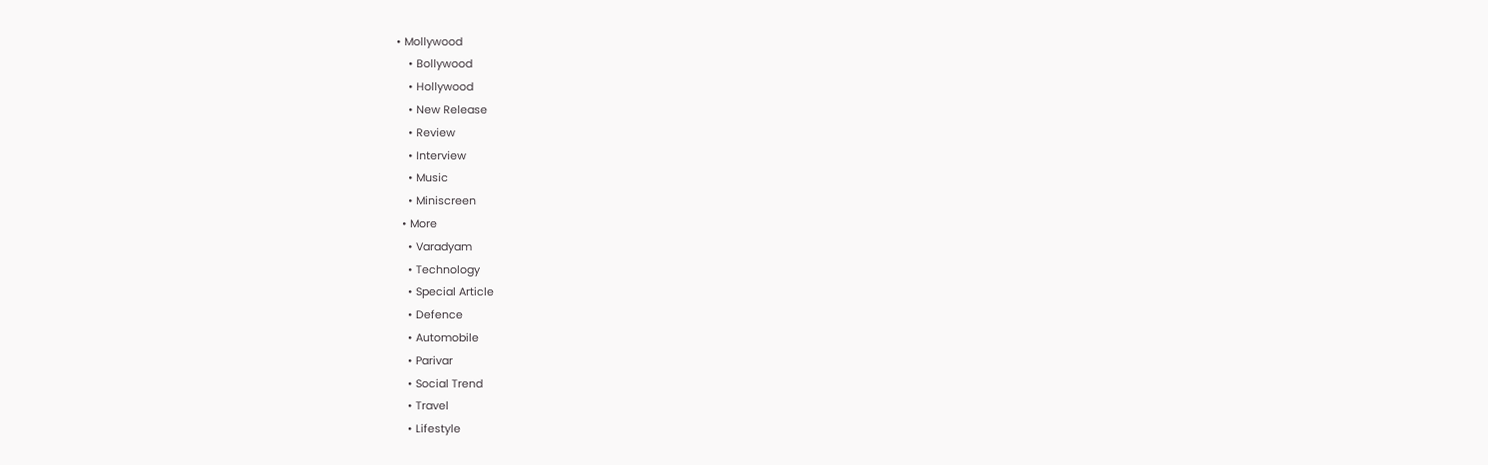• Mollywood
    • Bollywood
    • Hollywood
    • New Release
    • Review
    • Interview
    • Music
    • Miniscreen
  • More
    • Varadyam
    • Technology
    • Special Article
    • Defence
    • Automobile
    • Parivar
    • Social Trend
    • Travel
    • Lifestyle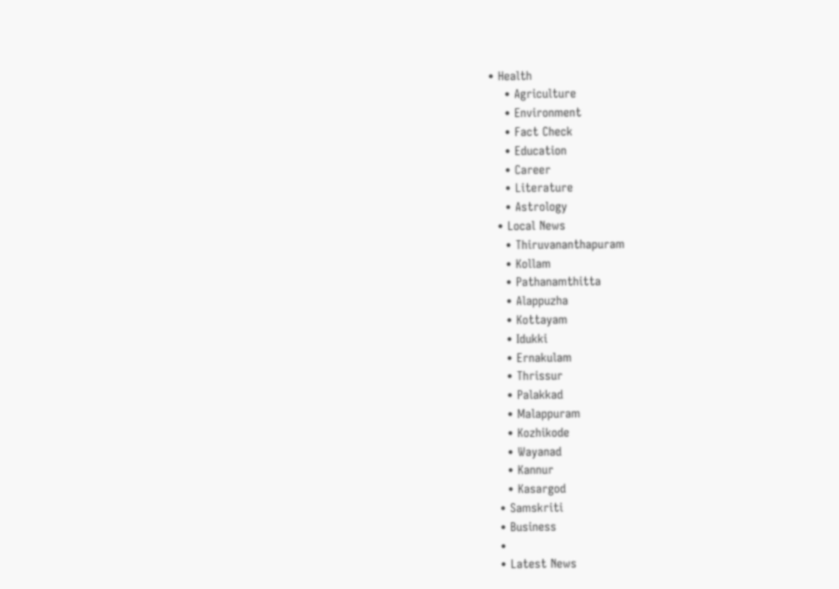• Health
    • Agriculture
    • Environment
    • Fact Check
    • Education
    • Career
    • Literature
    • Astrology
  • Local News
    • Thiruvananthapuram
    • Kollam
    • Pathanamthitta
    • Alappuzha
    • Kottayam
    • Idukki
    • Ernakulam
    • Thrissur
    • Palakkad
    • Malappuram
    • Kozhikode
    • Wayanad
    • Kannur
    • Kasargod
  • Samskriti
  • Business
  •
  • Latest News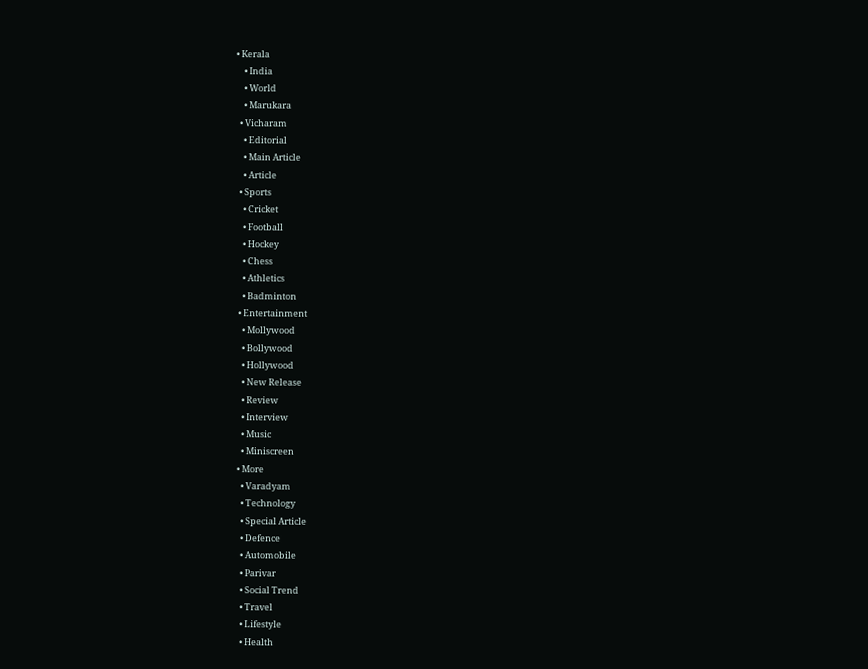• Kerala
    • India
    • World
    • Marukara
  • Vicharam
    • Editorial
    • Main Article
    • Article
  • Sports
    • Cricket
    • Football
    • Hockey
    • Chess
    • Athletics
    • Badminton
  • Entertainment
    • Mollywood
    • Bollywood
    • Hollywood
    • New Release
    • Review
    • Interview
    • Music
    • Miniscreen
  • More
    • Varadyam
    • Technology
    • Special Article
    • Defence
    • Automobile
    • Parivar
    • Social Trend
    • Travel
    • Lifestyle
    • Health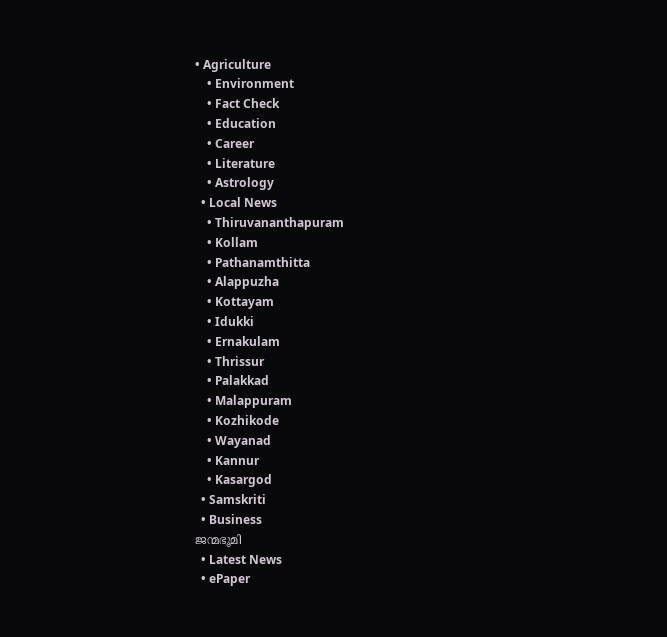• Agriculture
    • Environment
    • Fact Check
    • Education
    • Career
    • Literature
    • Astrology
  • Local News
    • Thiruvananthapuram
    • Kollam
    • Pathanamthitta
    • Alappuzha
    • Kottayam
    • Idukki
    • Ernakulam
    • Thrissur
    • Palakkad
    • Malappuram
    • Kozhikode
    • Wayanad
    • Kannur
    • Kasargod
  • Samskriti
  • Business
ജന്മഭൂമി
  • Latest News
  • ePaper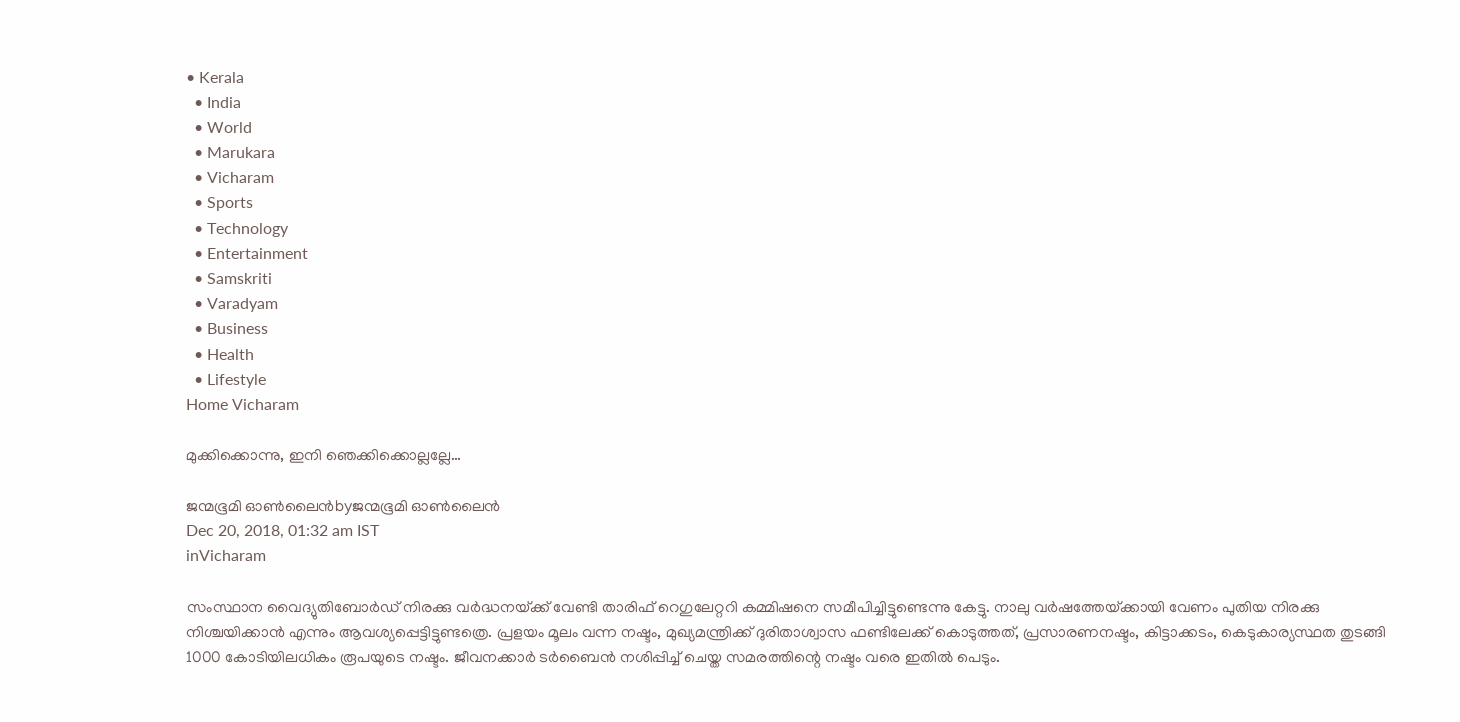• Kerala
  • India
  • World
  • Marukara
  • Vicharam
  • Sports
  • Technology
  • Entertainment
  • Samskriti
  • Varadyam
  • Business
  • Health
  • Lifestyle
Home Vicharam

മുക്കിക്കൊന്നു, ഇനി ഞെക്കിക്കൊല്ലല്ലേ…

ജന്മഭൂമി ഓണ്‍ലൈന്‍byജന്മഭൂമി ഓണ്‍ലൈന്‍
Dec 20, 2018, 01:32 am IST
inVicharam

സംസ്ഥാന വൈദ്യുതിബോര്‍ഡ് നിരക്കു വര്‍ദ്ധനയ്‌ക്ക് വേണ്ടി താരിഫ് റെഗുലേറ്ററി കമ്മിഷനെ സമീപിച്ചിട്ടുണ്ടെന്നു കേട്ടു. നാലു വര്‍ഷത്തേയ്‌ക്കായി വേണം പുതിയ നിരക്കു  നിശ്ചയിക്കാന്‍ എന്നും ആവശ്യപ്പെട്ടിട്ടുണ്ടത്രെ. പ്രളയം മൂലം വന്ന നഷ്ടം, മുഖ്യമന്ത്രിക്ക് ദുരിതാശ്വാസ ഫണ്ടിലേക്ക് കൊടുത്തത്, പ്രസാരണനഷ്ടം, കിട്ടാക്കടം, കെടുകാര്യസ്ഥത തുടങ്ങി 1000 കോടിയിലധികം രൂപയുടെ നഷ്ടം. ജീവനക്കാര്‍ ടര്‍ബൈന്‍ നശിപ്പിച്ച് ചെയ്ത സമരത്തിന്റെ നഷ്ടം വരെ ഇതില്‍ പെടും.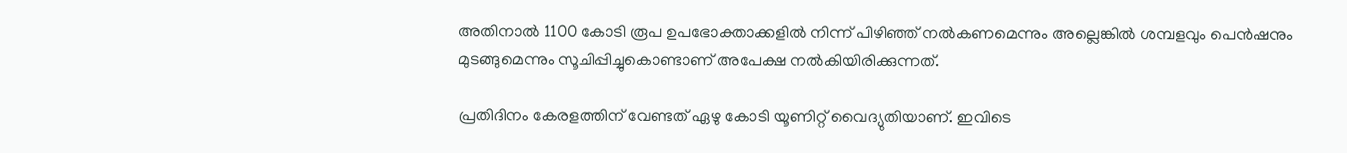അതിനാല്‍ 1100 കോടി രൂപ ഉപഭോക്താക്കളില്‍ നിന്ന് പിഴിഞ്ഞ് നല്‍കണമെന്നും അല്ലെങ്കില്‍ ശമ്പളവും പെന്‍ഷനും മുടങ്ങുമെന്നും സൂചിപ്പിച്ചുകൊണ്ടാണ് അപേക്ഷ നല്‍കിയിരിക്കുന്നത്.

പ്രതിദിനം കേരളത്തിന് വേണ്ടത് ഏഴു കോടി യൂണിറ്റ് വൈദ്യുതിയാണ്. ഇവിടെ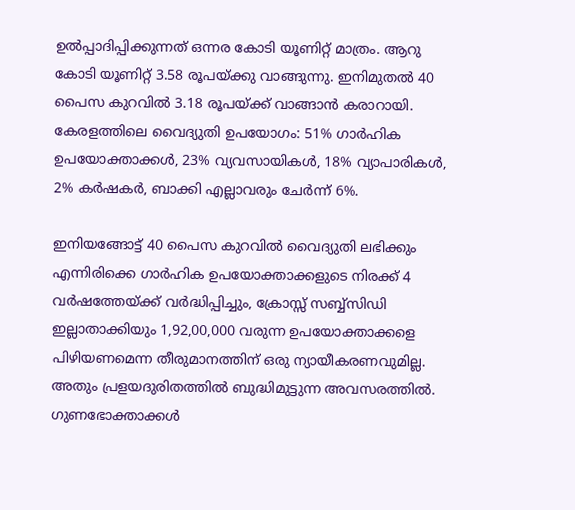ഉല്‍പ്പാദിപ്പിക്കുന്നത് ഒന്നര കോടി യൂണിറ്റ് മാത്രം. ആറു കോടി യൂണിറ്റ് 3.58 രൂപയ്‌ക്കു വാങ്ങുന്നു. ഇനിമുതല്‍ 40 പൈസ കുറവില്‍ 3.18 രൂപയ്‌ക്ക് വാങ്ങാന്‍ കരാറായി. കേരളത്തിലെ വൈദ്യുതി ഉപയോഗം: 51% ഗാര്‍ഹിക ഉപയോക്താക്കള്‍, 23% വ്യവസായികള്‍, 18% വ്യാപാരികള്‍, 2% കര്‍ഷകര്‍, ബാക്കി എല്ലാവരും ചേര്‍ന്ന് 6%.

ഇനിയങ്ങോട്ട് 40 പൈസ കുറവില്‍ വൈദ്യുതി ലഭിക്കും എന്നിരിക്കെ ഗാര്‍ഹിക ഉപയോക്താക്കളുടെ നിരക്ക് 4 വര്‍ഷത്തേയ്‌ക്ക് വര്‍ദ്ധിപ്പിച്ചും, ക്രോസ്സ് സബ്ബ്‌സിഡി ഇല്ലാതാക്കിയും 1,92,00,000 വരുന്ന ഉപയോക്താക്കളെ പിഴിയണമെന്ന തീരുമാനത്തിന് ഒരു ന്യായീകരണവുമില്ല. അതും പ്രളയദുരിതത്തില്‍ ബുദ്ധിമുട്ടുന്ന അവസരത്തില്‍. ഗുണഭോക്താക്കള്‍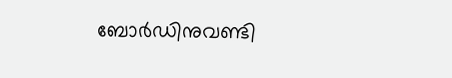ബോര്‍ഡിനുവണ്ടി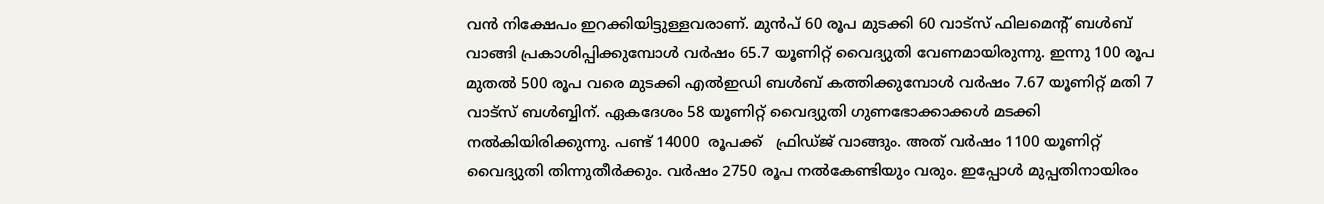വന്‍ നിക്ഷേപം ഇറക്കിയിട്ടുള്ളവരാണ്. മുന്‍പ് 60 രൂപ മുടക്കി 60 വാട്‌സ് ഫിലമെന്റ് ബള്‍ബ് വാങ്ങി പ്രകാശിപ്പിക്കുമ്പോള്‍ വര്‍ഷം 65.7 യൂണിറ്റ് വൈദ്യുതി വേണമായിരുന്നു. ഇന്നു 100 രൂപ മുതല്‍ 500 രൂപ വരെ മുടക്കി എല്‍ഇഡി ബള്‍ബ് കത്തിക്കുമ്പോള്‍ വര്‍ഷം 7.67 യൂണിറ്റ് മതി 7 വാട്‌സ് ബള്‍ബ്ബിന്. ഏകദേശം 58 യൂണിറ്റ് വൈദ്യുതി ഗുണഭോക്കാക്കള്‍ മടക്കി നല്‍കിയിരിക്കുന്നു. പണ്ട് 14000  രൂപക്ക്   ഫ്രിഡ്ജ് വാങ്ങും. അത് വര്‍ഷം 1100 യൂണിറ്റ് വൈദ്യുതി തിന്നുതീര്‍ക്കും. വര്‍ഷം 2750 രൂപ നല്‍കേണ്ടിയും വരും. ഇപ്പോള്‍ മുപ്പതിനായിരം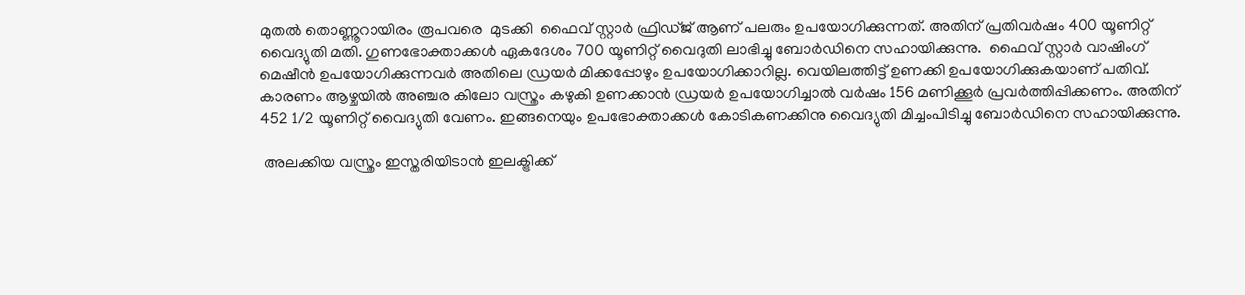മുതല്‍ തൊണ്ണൂറായിരം രൂപവരെ  മുടക്കി  ഫൈവ് സ്റ്റാര്‍ ഫ്രിഡ്ജ് ആണ് പലരും ഉപയോഗിക്കുന്നത്. അതിന് പ്രതിവര്‍ഷം 400 യൂണിറ്റ് വൈദ്യുതി മതി. ഗുണഭോക്താക്കള്‍ ഏകദേശം 700 യൂണിറ്റ് വൈദുതി ലാഭിച്ചു ബോര്‍ഡിനെ സഹായിക്കുന്നു.  ഫൈവ് സ്റ്റാര്‍ വാഷിംഗ് മെഷീന്‍ ഉപയോഗിക്കുന്നവര്‍ അതിലെ ഡ്രയര്‍ മിക്കപ്പോഴും ഉപയോഗിക്കാറില്ല. വെയിലത്തിട്ട് ഉണക്കി ഉപയോഗിക്കുകയാണ് പതിവ്. കാരണം ആഴ്ചയില്‍ അഞ്ചര കിലോ വസ്ത്രം കഴുകി ഉണക്കാന്‍ ഡ്രയര്‍ ഉപയോഗിച്ചാല്‍ വര്‍ഷം 156 മണിക്കൂര്‍ പ്രവര്‍ത്തിപ്പിക്കണം. അതിന് 452 1/2 യൂണിറ്റ് വൈദ്യുതി വേണം. ഇങ്ങനെയും ഉപഭോക്താക്കള്‍ കോടികണക്കിനു വൈദ്യുതി മിച്ചംപിടിച്ചു ബോര്‍ഡിനെ സഹായിക്കുന്നു.

 അലക്കിയ വസ്ത്രം ഇസ്തരിയിടാന്‍ ഇലക്ട്രിക്ക്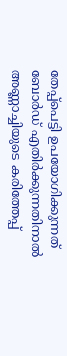തേപ്പ്‌പെട്ടി ഉപയോഗിക്കുന്നത് ബോര്‍ഡ് എതിര്‍ക്കുന്നതിനാല്‍ അണ്ണാച്ചിയുടെ കരിത്തേപ്പ്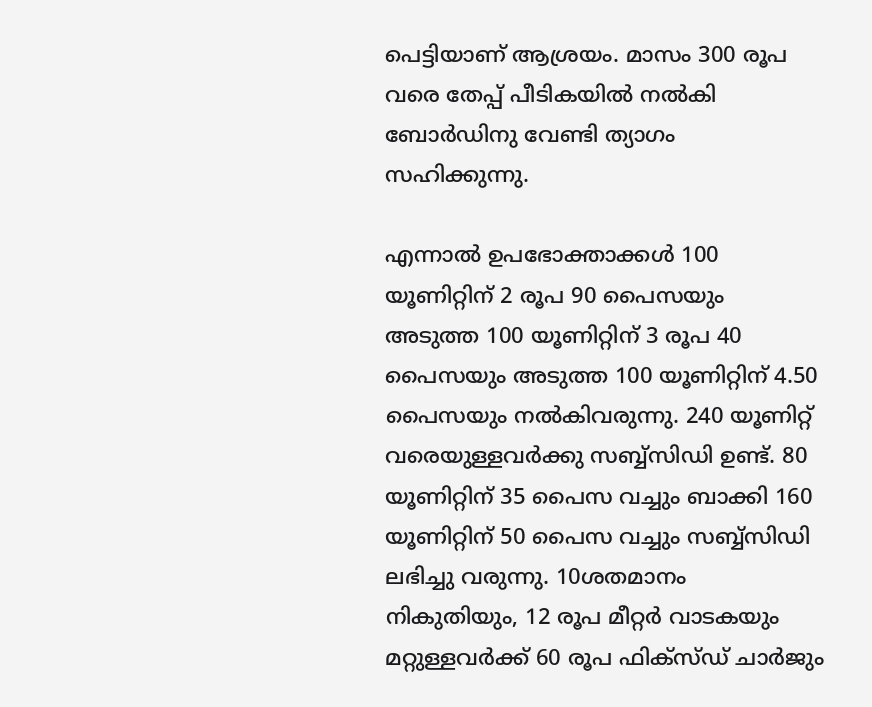പെട്ടിയാണ് ആശ്രയം. മാസം 300 രൂപ വരെ തേപ്പ് പീടികയില്‍ നല്‍കി ബോര്‍ഡിനു വേണ്ടി ത്യാഗം സഹിക്കുന്നു.

എന്നാല്‍ ഉപഭോക്താക്കള്‍ 100 യൂണിറ്റിന് 2 രൂപ 90 പൈസയും അടുത്ത 100 യൂണിറ്റിന് 3 രൂപ 40 പൈസയും അടുത്ത 100 യൂണിറ്റിന് 4.50 പൈസയും നല്‍കിവരുന്നു. 240 യൂണിറ്റ് വരെയുള്ളവര്‍ക്കു സബ്ബ്‌സിഡി ഉണ്ട്. 80 യൂണിറ്റിന് 35 പൈസ വച്ചും ബാക്കി 160 യൂണിറ്റിന് 50 പൈസ വച്ചും സബ്ബ്‌സിഡി ലഭിച്ചു വരുന്നു. 10ശതമാനം നികുതിയും, 12 രൂപ മീറ്റര്‍ വാടകയും മറ്റുള്ളവര്‍ക്ക് 60 രൂപ ഫിക്‌സ്ഡ് ചാര്‍ജും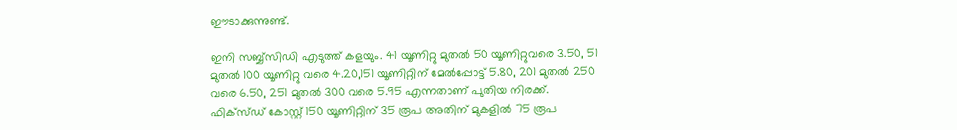ഈടാക്കുന്നുണ്ട്.

ഇനി സബ്ബ്‌സിഡി എടുത്ത് കളയും. 41 യൂണിറ്റു മുതല്‍ 50 യൂണിറ്റുവരെ 3.50, 51 മുതല്‍ 100 യൂണിറ്റു വരെ 4.20,151 യൂണിറ്റിന് മേല്‍പ്പോട്ട് 5.80, 201 മുതല്‍ 250 വരെ 6.50, 251 മുതല്‍ 300 വരെ 5.95 എന്നതാണ് പുതിയ നിരക്ക്. ഫിക്‌സ്ഡ് കോസ്റ്റ് 150 യൂണിറ്റിന് 35 രൂപ അതിന് മുകളില്‍ 75 രൂപ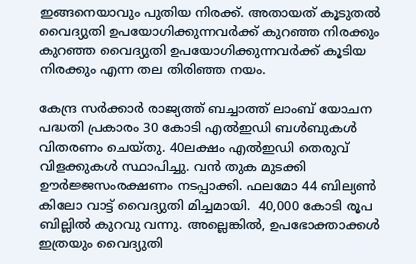ഇങ്ങനെയാവും പുതിയ നിരക്ക്. അതായത് കൂടുതല്‍ വൈദ്യുതി ഉപയോഗിക്കുന്നവര്‍ക്ക് കുറഞ്ഞ നിരക്കും കുറഞ്ഞ വൈദ്യുതി ഉപയോഗിക്കുന്നവര്‍ക്ക് കൂടിയ നിരക്കും എന്ന തല തിരിഞ്ഞ നയം.

കേന്ദ്ര സര്‍ക്കാര്‍ രാജ്യത്ത് ബച്ചാത്ത് ലാംബ് യോചന പദ്ധതി പ്രകാരം 30 കോടി എല്‍ഇഡി ബള്‍ബുകള്‍ വിതരണം ചെയ്തു. 40ലക്ഷം എല്‍ഇഡി തെരുവ് വിളക്കുകള്‍ സ്ഥാപിച്ചു. വന്‍ തുക മുടക്കി ഊര്‍ജ്ജസംരക്ഷണം നടപ്പാക്കി. ഫലമോ 44 ബില്യണ്‍ കിലോ വാട്ട് വൈദ്യുതി മിച്ചമായി.  40,000 കോടി രൂപ ബില്ലില്‍ കുറവു വന്നു. അല്ലെങ്കില്‍, ഉപഭോക്താക്കള്‍ ഇത്രയും വൈദ്യുതി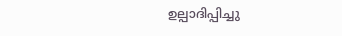ഉല്പാദിപ്പിച്ചു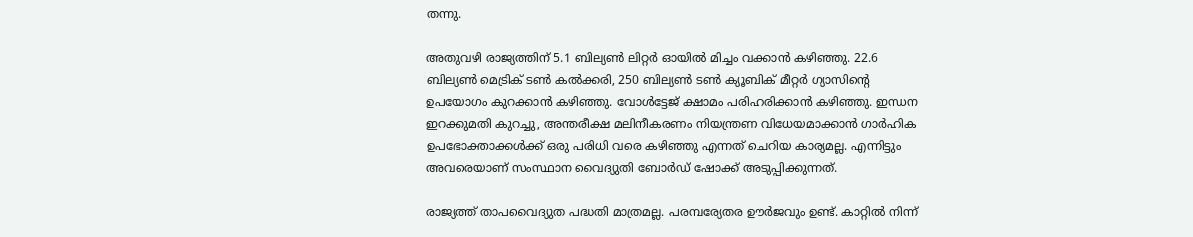തന്നു.

അതുവഴി രാജ്യത്തിന് 5.1 ബില്യണ്‍ ലിറ്റര്‍ ഓയില്‍ മിച്ചം വക്കാന്‍ കഴിഞ്ഞു. 22.6 ബില്യണ്‍ മെട്രിക് ടണ്‍ കല്‍ക്കരി, 250 ബില്യണ്‍ ടണ്‍ ക്യൂബിക് മീറ്റര്‍ ഗ്യാസിന്റെ ഉപയോഗം കുറക്കാന്‍ കഴിഞ്ഞു. വോള്‍ട്ടേജ് ക്ഷാമം പരിഹരിക്കാന്‍ കഴിഞ്ഞു. ഇന്ധന ഇറക്കുമതി കുറച്ചു, അന്തരീക്ഷ മലിനീകരണം നിയന്ത്രണ വിധേയമാക്കാന്‍ ഗാര്‍ഹിക ഉപഭോക്താക്കള്‍ക്ക് ഒരു പരിധി വരെ കഴിഞ്ഞു എന്നത് ചെറിയ കാര്യമല്ല. എന്നിട്ടും അവരെയാണ് സംസ്ഥാന വൈദ്യുതി ബോര്‍ഡ് ഷോക്ക് അടുപ്പിക്കുന്നത്.

രാജ്യത്ത് താപവൈദ്യുത പദ്ധതി മാത്രമല്ല. പരമ്പര്യേതര ഊര്‍ജവും ഉണ്ട്. കാറ്റില്‍ നിന്ന്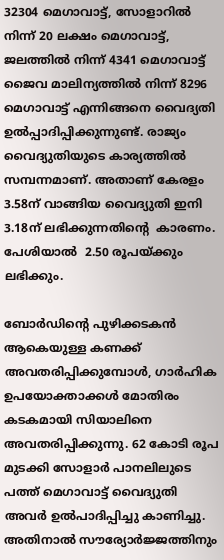32304 മെഗാവാട്ട്, സോളാറില്‍ നിന്ന് 20 ലക്ഷം മെഗാവാട്ട്, ജലത്തില്‍ നിന്ന് 4341 മെഗാവാട്ട് ജൈവ മാലിന്യത്തില്‍ നിന്ന് 8296 മെഗാവാട്ട് എന്നിങ്ങനെ വൈദ്യതി ഉല്‍പ്പാദിപ്പിക്കുന്നുണ്ട്. രാജ്യം വൈദ്യുതിയുടെ കാര്യത്തില്‍ സമ്പന്നമാണ്. അതാണ് കേരളം 3.58ന് വാങ്ങിയ വൈദ്യുതി ഇനി 3.18ന് ലഭിക്കുന്നതിന്റെ  കാരണം. പേശിയാല്‍  2.50 രൂപയ്‌ക്കും ലഭിക്കും.

ബോര്‍ഡിന്റെ പുഴിക്കടകന്‍ ആകെയുള്ള കണക്ക് അവതരിപ്പിക്കുമ്പോള്‍, ഗാര്‍ഹിക ഉപയോക്താക്കള്‍ മോതിരം കടകമായി സിയാലിനെ അവതരിപ്പിക്കുന്നു. 62 കോടി രൂപ മുടക്കി സോളാര്‍ പാനലിലുടെ പത്ത് മെഗാവാട്ട് വൈദ്യുതി അവര്‍ ഉല്‍പാദിപ്പിച്ചു കാണിച്ചു. അതിനാല്‍ സൗര്യോര്‍ജ്ജത്തിനും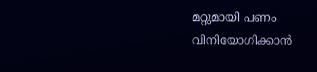മറ്റുമായി പണം വിനിയോഗിക്കാന്‍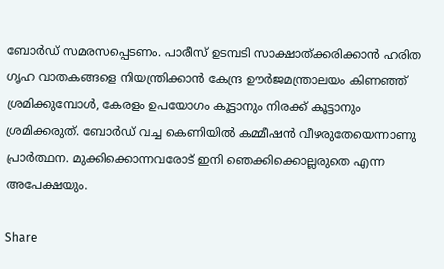ബോര്‍ഡ് സമരസപ്പെടണം. പാരീസ് ഉടമ്പടി സാക്ഷാത്ക്കരിക്കാന്‍ ഹരിത ഗൃഹ വാതകങ്ങളെ നിയന്ത്രിക്കാന്‍ കേന്ദ്ര ഊര്‍ജമന്ത്രാലയം കിണഞ്ഞ് ശ്രമിക്കുമ്പോള്‍, കേരളം ഉപയോഗം കൂട്ടാനും നിരക്ക് കൂട്ടാനും ശ്രമിക്കരുത്. ബോര്‍ഡ് വച്ച കെണിയില്‍ കമ്മീഷന്‍ വീഴരുതേയെന്നാണു പ്രാര്‍ത്ഥന. മുക്കിക്കൊന്നവരോട് ഇനി ഞെക്കിക്കൊല്ലരുതെ എന്ന അപേക്ഷയും.

Share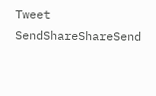Tweet
SendShareShareSend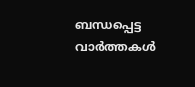ബന്ധപ്പെട്ട വാര്‍ത്തകള്‍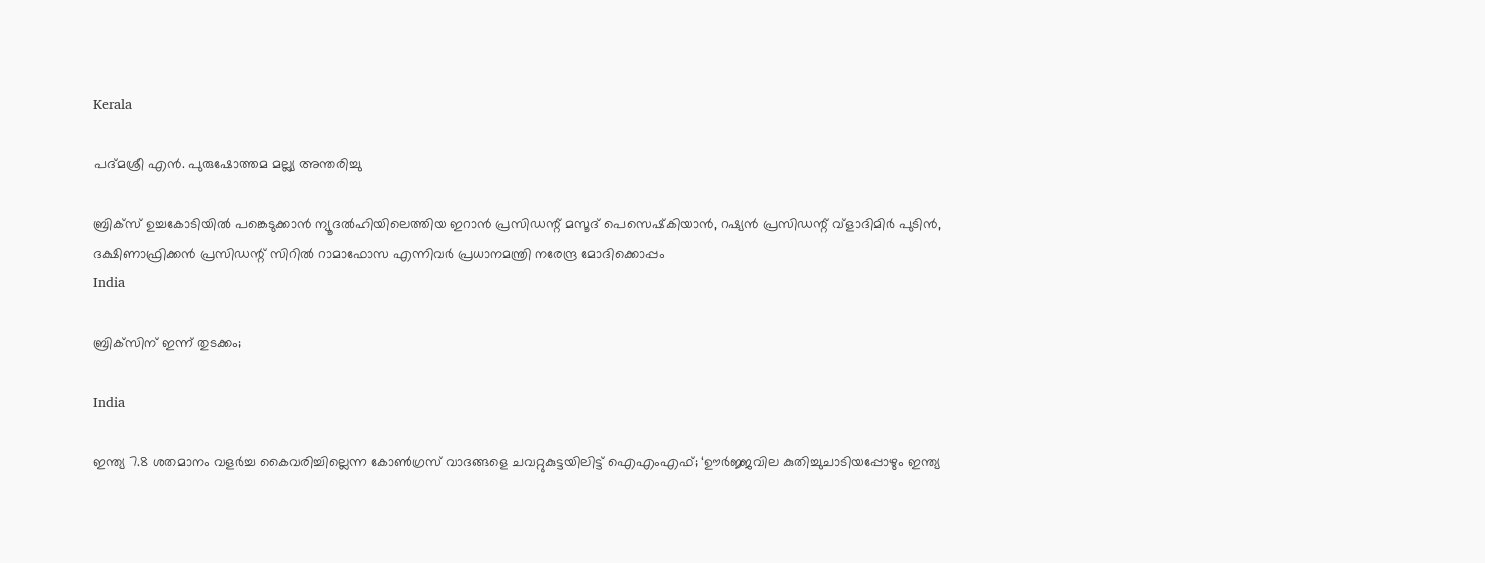Kerala

പദ്മശ്രീ എന്‍. പുരുഷോത്തമ മല്ല്യ അന്തരിച്ചു

ബ്രിക്‌സ് ഉച്ചകോടിയില്‍ പങ്കെടുക്കാന്‍ ന്യൂദല്‍ഹിയിലെത്തിയ ഇറാന്‍ പ്രസിഡന്റ് മസൂദ് പെസെഷ്‌കിയാന്‍, റഷ്യന്‍ പ്രസിഡന്റ് വ്ളാദിമിര്‍ പുടിന്‍, ദക്ഷിണാഫ്രിക്കന്‍ പ്രസിഡന്റ് സിറില്‍ റാമാഫോസ എന്നിവര്‍ പ്രധാനമന്ത്രി നരേന്ദ്ര മോദിക്കൊപ്പം
India

ബ്രിക്‌സിന് ഇന്ന് തുടക്കം;

India

ഇന്ത്യ 7.8 ശതമാനം വളര്‍ച്ച കൈവരിച്ചില്ലെന്ന കോണ്‍ഗ്രസ് വാദങ്ങളെ ചവറ്റുകുട്ടയിലിട്ട് ഐഎംഎഫ്; ‘ഊർജ്ജവില കുതിച്ചുചാടിയപ്പോഴും ഇന്ത്യ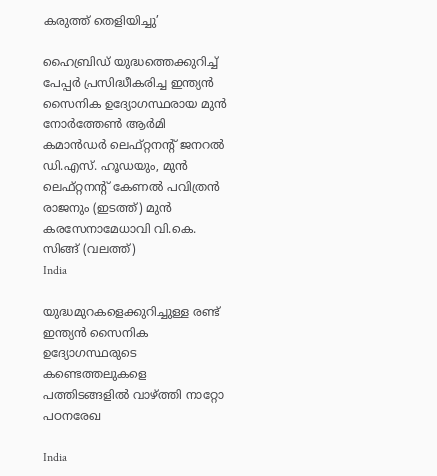കരുത്ത് തെളിയിച്ചു’

ഹൈബ്രിഡ് യുദ്ധത്തെക്കുറിച്ച് പേപ്പര്‍ പ്രസിദ്ധീകരിച്ച ഇന്ത്യന്‍ സൈനിക ഉദ്യോഗസ്ഥരായ മുൻ നോർത്തേൺ ആർമി കമാൻഡർ ലെഫ്റ്റനന്റ് ജനറൽ ഡി.എസ്. ഹൂഡയും, മുന്‍ ലെഫ്റ്റനന്റ് കേണൽ പവിത്രൻ രാജനും (ഇടത്ത്) മുന്‍ കരസേനാമേധാവി വി.കെ. സിങ്ങ് (വലത്ത്)
India

യുദ്ധമുറകളെക്കുറിച്ചുള്ള രണ്ട് ഇന്ത്യൻ സൈനിക ഉദ്യോഗസ്ഥരുടെ കണ്ടെത്തലുകളെ പത്തിടങ്ങളിൽ വാഴ്‌ത്തി നാറ്റോ പഠനരേഖ

India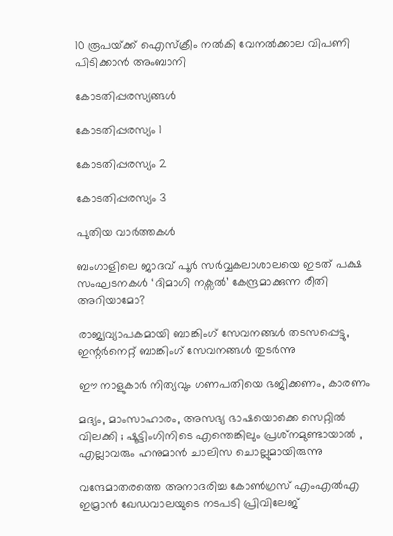10 രൂപയ്‌ക്ക് ഐസ്ക്രീം നൽകി വേനല്‍ക്കാല വിപണി പിടിക്കാൻ അംബാനി

കോടതിപ്പരസ്യങ്ങള്‍

കോടതിപ്പരസ്യം 1

കോടതിപ്പരസ്യം 2

കോടതിപ്പരസ്യം 3

പുതിയ വാര്‍ത്തകള്‍

ബംഗാളിലെ ജാദവ് പൂര്‍ സര്‍വ്വകലാശാലയെ ഇടത് പക്ഷ സംഘടനകള്‍ ‘ദിമാഗി നക്സല്‍’ കേന്ദ്രമാക്കുന്ന രീതി അറിയാമോ?

രാജ്യവ്യാപകമായി ബാങ്കിംഗ് സേവനങ്ങള്‍ തടസപ്പെട്ടു, ഇന്റര്‍നെറ്റ് ബാങ്കിംഗ് സേവനങ്ങള്‍ തുടര്‍ന്നു

ഈ നാളുകാർ നിത്യവും ഗണപതിയെ ഭജിക്കണം, കാരണം

മദ്യം, മാംസാഹാരം, അസഭ്യ ഭാഷയൊക്കെ സെറ്റിൽ വിലക്കി ; ഷൂട്ടിംഗിനിടെ എന്തെങ്കിലും പ്രശ്‌നമുണ്ടായാൽ , എല്ലാവരും ഹനുമാൻ ചാലിസ ചൊല്ലുമായിരുന്നു

വന്ദേമാതരത്തെ അനാദരിച്ച കോണ്‍ഗ്രസ് എംഎല്‍എ ഇമ്രാന്‍ ഖേഡവാലയുടെ നടപടി പ്രിവിലേജ്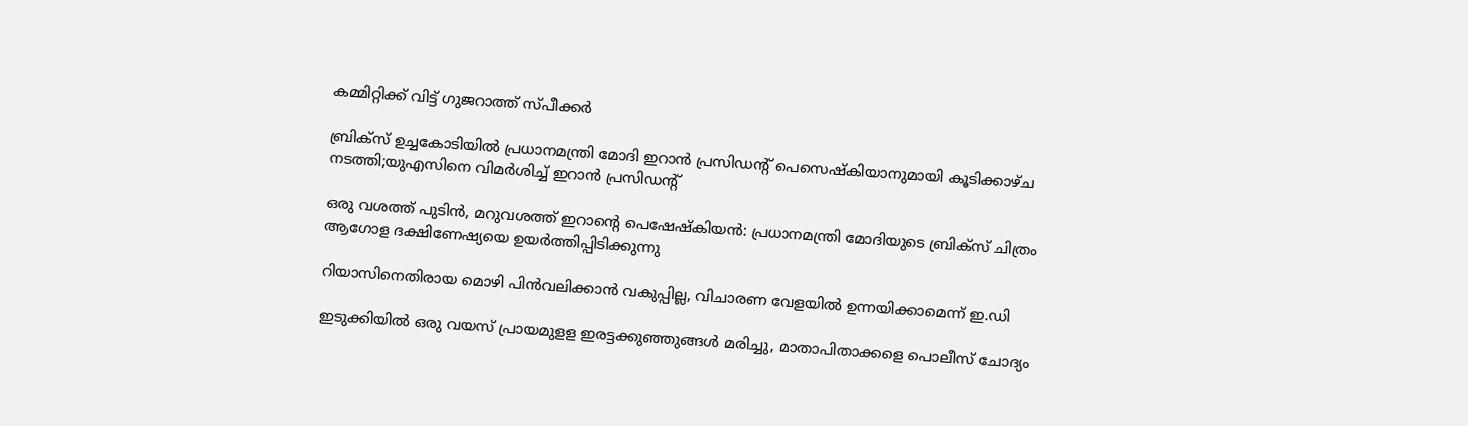കമ്മിറ്റിക്ക് വിട്ട് ഗുജറാത്ത് സ്പീക്കര്‍

ബ്രിക്സ് ഉച്ചകോടിയിൽ പ്രധാനമന്ത്രി മോദി ഇറാൻ പ്രസിഡന്‍റ് പെസെഷ്കിയാനുമായി കൂടിക്കാഴ്ച നടത്തി;യുഎസിനെ വിമര്‍ശിച്ച് ഇറാന്‍ പ്രസിഡന്‍റ്

ഒരു വശത്ത് പുടിൻ, മറുവശത്ത് ഇറാന്റെ പെഷേഷ്കിയൻ: പ്രധാനമന്ത്രി മോദിയുടെ ബ്രിക്സ് ചിത്രം ആഗോള ദക്ഷിണേഷ്യയെ ഉയർത്തിപ്പിടിക്കുന്നു

റിയാസിനെതിരായ മൊഴി പിന്‍വലിക്കാന്‍ വകുപ്പില്ല, വിചാരണ വേളയില്‍ ഉന്നയിക്കാമെന്ന് ഇ.ഡി

ഇടുക്കിയില്‍ ഒരു വയസ് പ്രായമുളള ഇരട്ടക്കുഞ്ഞുങ്ങള്‍ മരിച്ചു, മാതാപിതാക്കളെ പൊലീസ് ചോദ്യം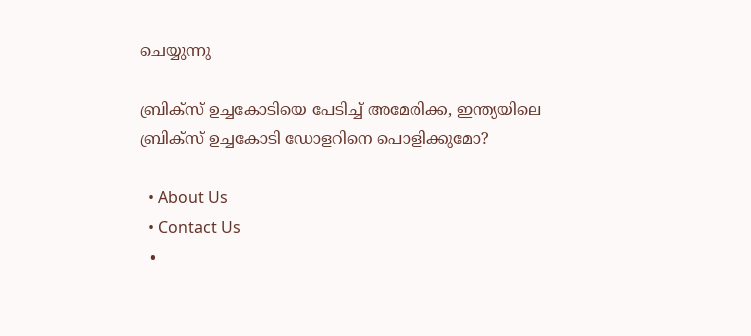ചെയ്യുന്നു

ബ്രിക്സ് ഉച്ചകോടിയെ പേടിച്ച് അമേരിക്ക, ഇന്ത്യയിലെ ബ്രിക്സ് ഉച്ചകോടി ഡോളറിനെ പൊളിക്കുമോ?

  • About Us
  • Contact Us
  •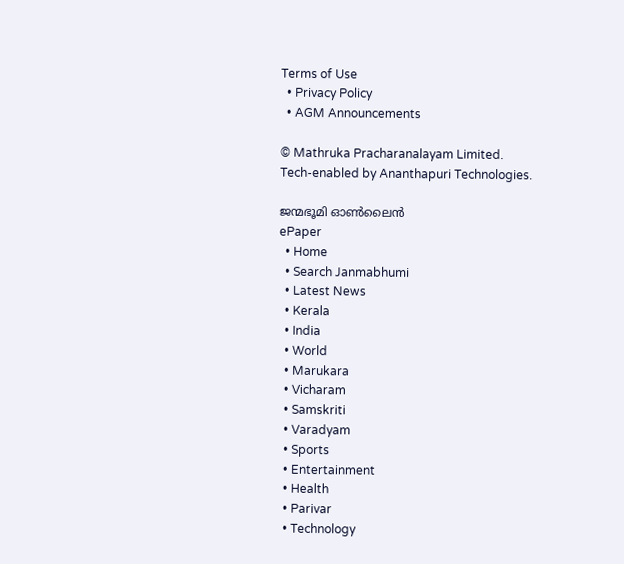Terms of Use
  • Privacy Policy
  • AGM Announcements

© Mathruka Pracharanalayam Limited.
Tech-enabled by Ananthapuri Technologies.

ജന്മഭൂമി ഓണ്‍ലൈന്‍
ePaper
  • Home
  • Search Janmabhumi
  • Latest News
  • Kerala
  • India
  • World
  • Marukara
  • Vicharam
  • Samskriti
  • Varadyam
  • Sports
  • Entertainment
  • Health
  • Parivar
  • Technology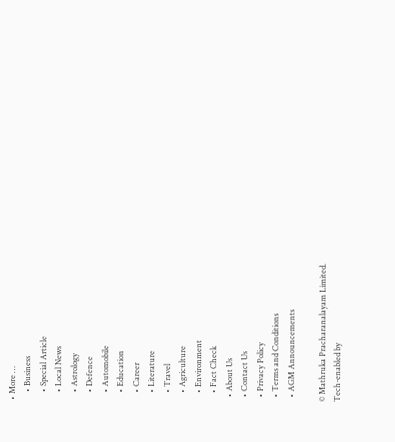• More …
    • Business
    • Special Article
    • Local News
    • Astrology
    • Defence
    • Automobile
    • Education
    • Career
    • Literature
    • Travel
    • Agriculture
    • Environment
    • Fact Check
  • About Us
  • Contact Us
  • Privacy Policy
  • Terms and Conditions
  • AGM Announcements

© Mathruka Pracharanalayam Limited.
Tech-enabled by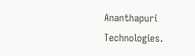Ananthapuri Technologies.